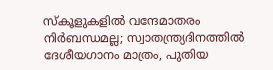സ്കൂളുകളിൽ വന്ദേമാതരം നിർബന്ധമല്ല; സ്വാതന്ത്ര്യദിനത്തിൽ ദേശീയഗാനം മാത്രം, പുതിയ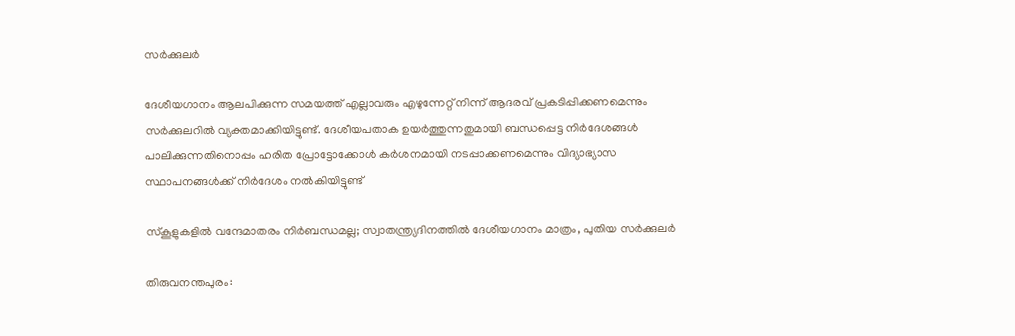സർക്കുലർ

ദേശീയഗാനം ആലപിക്കുന്ന സമയത്ത് എല്ലാവരും എഴുന്നേറ്റ് നിന്ന് ആദരവ് പ്രകടിപ്പിക്കണമെന്നും സർക്കുലറിൽ വ്യക്തമാക്കിയിട്ടുണ്ട്. ദേശീയപതാക ഉയർത്തുന്നതുമായി ബന്ധപ്പെട്ട നിർദേശങ്ങൾ പാലിക്കുന്നതിനൊപ്പം ഹരിത പ്രോട്ടോക്കോൾ കർശനമായി നടപ്പാക്കണമെന്നും വിദ്യാഭ്യാസ സ്ഥാപനങ്ങൾക്ക് നിർദേശം നൽകിയിട്ടുണ്ട്

സ്കൂളുകളിൽ വന്ദേമാതരം നിർബന്ധമല്ല; സ്വാതന്ത്ര്യദിനത്തിൽ ദേശീയഗാനം മാത്രം, പുതിയ സർക്കുലർ

തിരുവനന്തപുരം: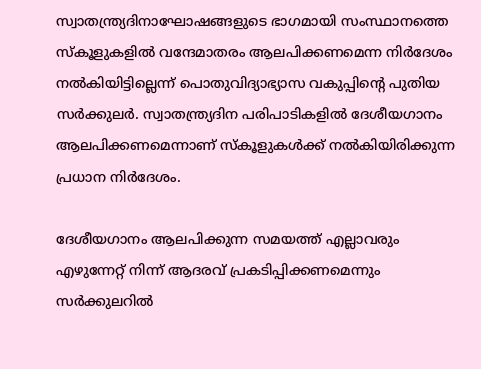സ്വാതന്ത്ര്യദിനാഘോഷങ്ങളുടെ ഭാഗമായി സംസ്ഥാനത്തെ സ്കൂളുകളിൽ വന്ദേമാതരം ആലപിക്കണമെന്ന നിർദേശം നൽകിയിട്ടില്ലെന്ന് പൊതുവിദ്യാഭ്യാസ വകുപ്പിന്റെ പുതിയ സർക്കുലർ. സ്വാതന്ത്ര്യദിന പരിപാടികളിൽ ദേശീയഗാനം ആലപിക്കണമെന്നാണ് സ്കൂളുകൾക്ക് നൽകിയിരിക്കുന്ന പ്രധാന നിർദേശം.

ദേശീയഗാനം ആലപിക്കുന്ന സമയത്ത് എല്ലാവരും എഴുന്നേറ്റ് നിന്ന് ആദരവ് പ്രകടിപ്പിക്കണമെന്നും സർക്കുലറിൽ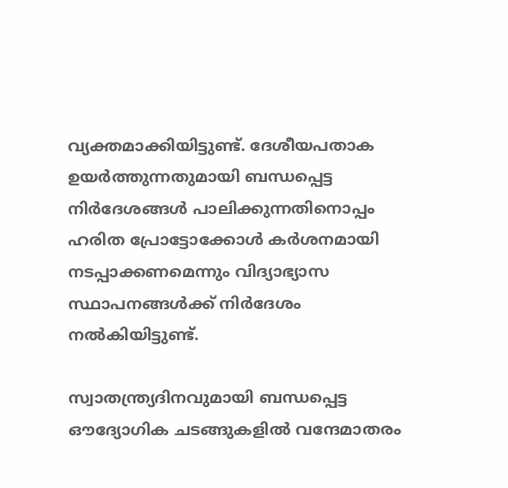വ്യക്തമാക്കിയിട്ടുണ്ട്. ദേശീയപതാക ഉയർത്തുന്നതുമായി ബന്ധപ്പെട്ട നിർദേശങ്ങൾ പാലിക്കുന്നതിനൊപ്പം ഹരിത പ്രോട്ടോക്കോൾ കർശനമായി നടപ്പാക്കണമെന്നും വിദ്യാഭ്യാസ സ്ഥാപനങ്ങൾക്ക് നിർദേശം നൽകിയിട്ടുണ്ട്.

സ്വാതന്ത്ര്യദിനവുമായി ബന്ധപ്പെട്ട ഔദ്യോഗിക ചടങ്ങുകളിൽ വന്ദേമാതരം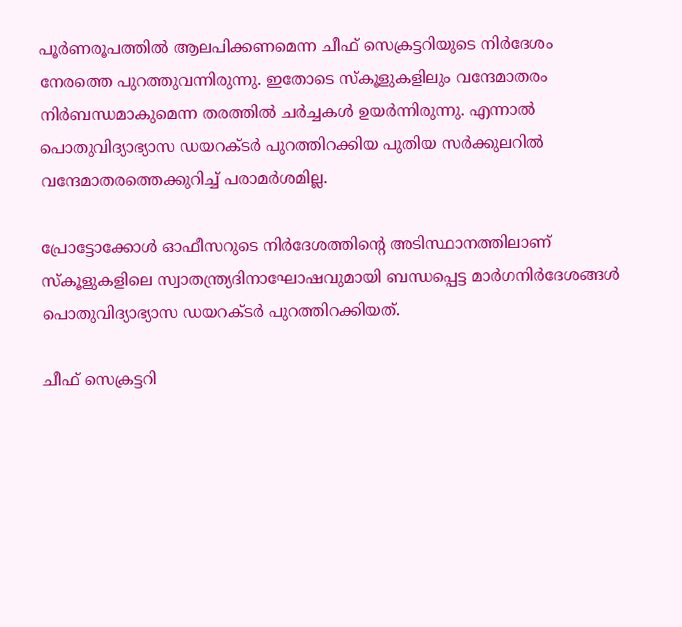പൂർണരൂപത്തിൽ ആലപിക്കണമെന്ന ചീഫ് സെക്രട്ടറിയുടെ നിർദേശം നേരത്തെ പുറത്തുവന്നിരുന്നു. ഇതോടെ സ്കൂളുകളിലും വന്ദേമാതരം നിർബന്ധമാകുമെന്ന തരത്തിൽ ചർച്ചകൾ ഉയർന്നിരുന്നു. എന്നാൽ പൊതുവിദ്യാഭ്യാസ ഡയറക്ടർ പുറത്തിറക്കിയ പുതിയ സർക്കുലറിൽ വന്ദേമാതരത്തെക്കുറിച്ച് പരാമർശമില്ല.

പ്രോട്ടോക്കോൾ ഓഫീസറുടെ നിർദേശത്തിന്റെ അടിസ്ഥാനത്തിലാണ് സ്കൂളുകളിലെ സ്വാതന്ത്ര്യദിനാഘോഷവുമായി ബന്ധപ്പെട്ട മാർഗനിർദേശങ്ങൾ പൊതുവിദ്യാഭ്യാസ ഡയറക്ടർ പുറത്തിറക്കിയത്.

ചീഫ് സെക്രട്ടറി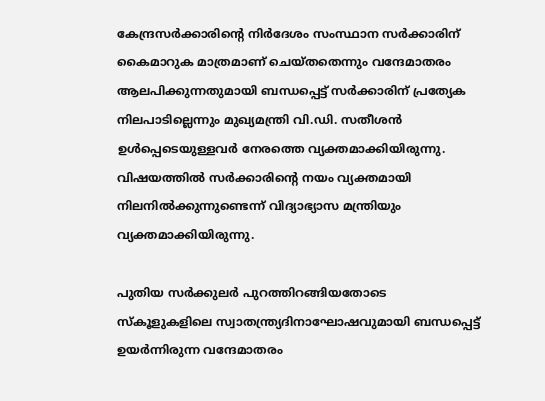കേന്ദ്രസർക്കാരിന്റെ നിർദേശം സംസ്ഥാന സർക്കാരിന് കൈമാറുക മാത്രമാണ് ചെയ്തതെന്നും വന്ദേമാതരം ആലപിക്കുന്നതുമായി ബന്ധപ്പെട്ട് സർക്കാരിന് പ്രത്യേക നിലപാടില്ലെന്നും മുഖ്യമന്ത്രി വി.ഡി. സതീശൻ ഉൾപ്പെടെയുള്ളവർ നേരത്തെ വ്യക്തമാക്കിയിരുന്നു. വിഷയത്തിൽ സർക്കാരിന്റെ നയം വ്യക്തമായി നിലനിൽക്കുന്നുണ്ടെന്ന് വിദ്യാഭ്യാസ മന്ത്രിയും വ്യക്തമാക്കിയിരുന്നു.

പുതിയ സർക്കുലർ പുറത്തിറങ്ങിയതോടെ സ്കൂളുകളിലെ സ്വാതന്ത്ര്യദിനാഘോഷവുമായി ബന്ധപ്പെട്ട് ഉയർന്നിരുന്ന വന്ദേമാതരം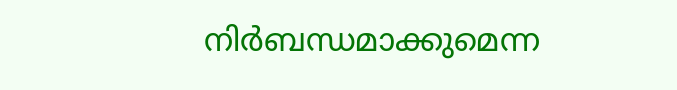നിർബന്ധമാക്കുമെന്ന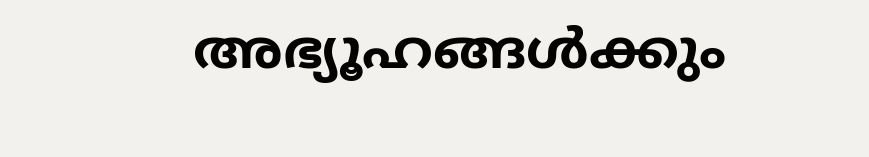അഭ്യൂഹങ്ങൾക്കും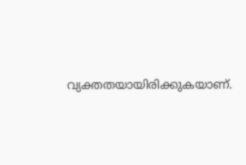വ്യക്തതയായിരിക്കുകയാണ്.